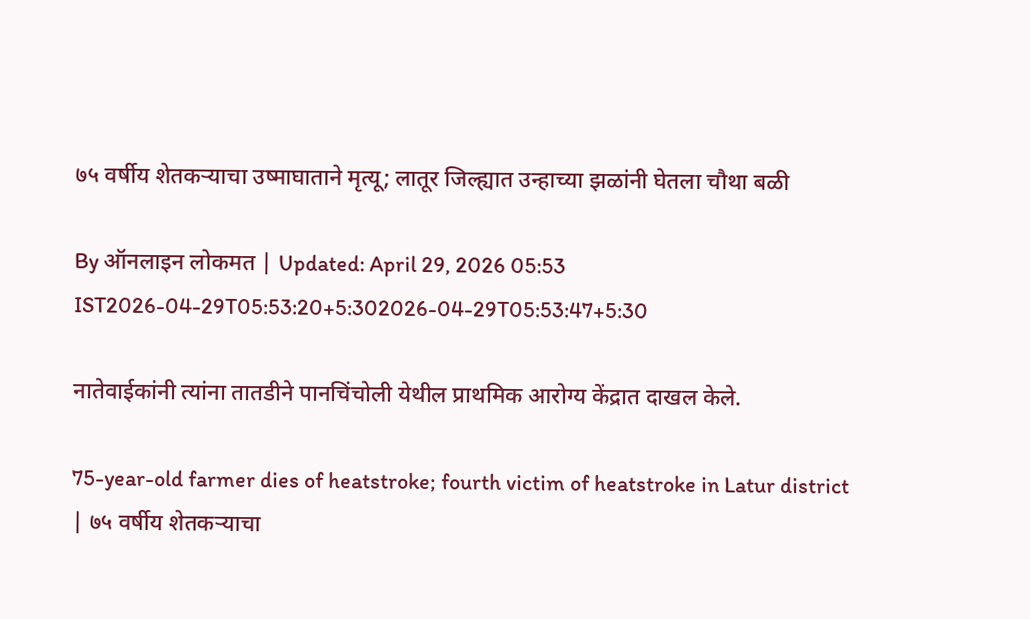७५ वर्षीय शेतकऱ्याचा उष्माघाताने मृत्यू; लातूर जिल्ह्यात उन्हाच्या झळांनी घेतला चौथा बळी

By ऑनलाइन लोकमत | Updated: April 29, 2026 05:53 IST2026-04-29T05:53:20+5:302026-04-29T05:53:47+5:30

नातेवाईकांनी त्यांना तातडीने पानचिंचोली येथील प्राथमिक आरोग्य केंद्रात दाखल केले.

75-year-old farmer dies of heatstroke; fourth victim of heatstroke in Latur district | ७५ वर्षीय शेतकऱ्याचा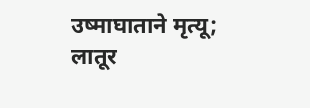उष्माघाताने मृत्यू; लातूर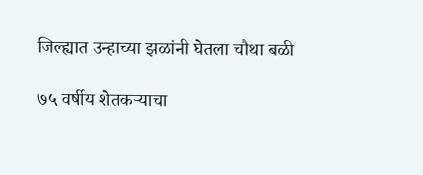जिल्ह्यात उन्हाच्या झळांनी घेतला चौथा बळी

७५ वर्षीय शेतकऱ्याचा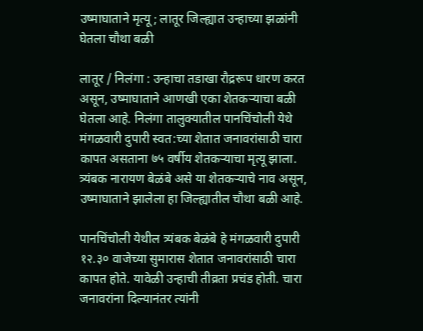उष्माघाताने मृत्यू; लातूर जिल्ह्यात उन्हाच्या झळांनी घेतला चौथा बळी

लातूर / निलंगा : उन्हाचा तडाखा रौद्ररूप धारण करत असून, उष्माघाताने आणखी एका शेतकऱ्याचा बळी घेतला आहे. निलंगा तालुक्यातील पानचिंचोली येथे मंगळवारी दुपारी स्वत:च्या शेतात जनावरांसाठी चारा कापत असताना ७५ वर्षीय शेतकऱ्याचा मृत्यू झाला. त्र्यंबक नारायण बेळंबे असे या शेतकऱ्याचे नाव असून, उष्माघाताने झालेला हा जिल्ह्यातील चौथा बळी आहे.

पानचिंचोली येथील त्र्यंबक बेळंबे हे मंगळवारी दुपारी १२.३० वाजेच्या सुमारास शेतात जनावरांसाठी चारा कापत होते. यावेळी उन्हाची तीव्रता प्रचंड होती. चारा जनावरांना दिल्यानंतर त्यांनी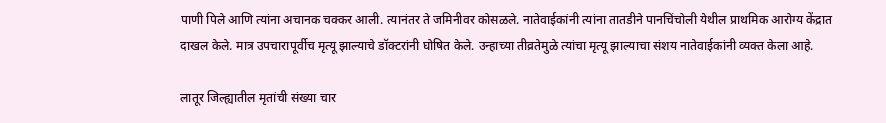पाणी पिले आणि त्यांना अचानक चक्कर आली. त्यानंतर ते जमिनीवर कोसळले. नातेवाईकांनी त्यांना तातडीने पानचिंचोली येथील प्राथमिक आरोग्य केंद्रात दाखल केले. मात्र उपचारापूर्वीच मृत्यू झाल्याचे डॉक्टरांनी घोषित केले. उन्हाच्या तीव्रतेमुळे त्यांचा मृत्यू झाल्याचा संशय नातेवाईकांनी व्यक्त केला आहे.

लातूर जिल्ह्यातील मृतांची संख्या चार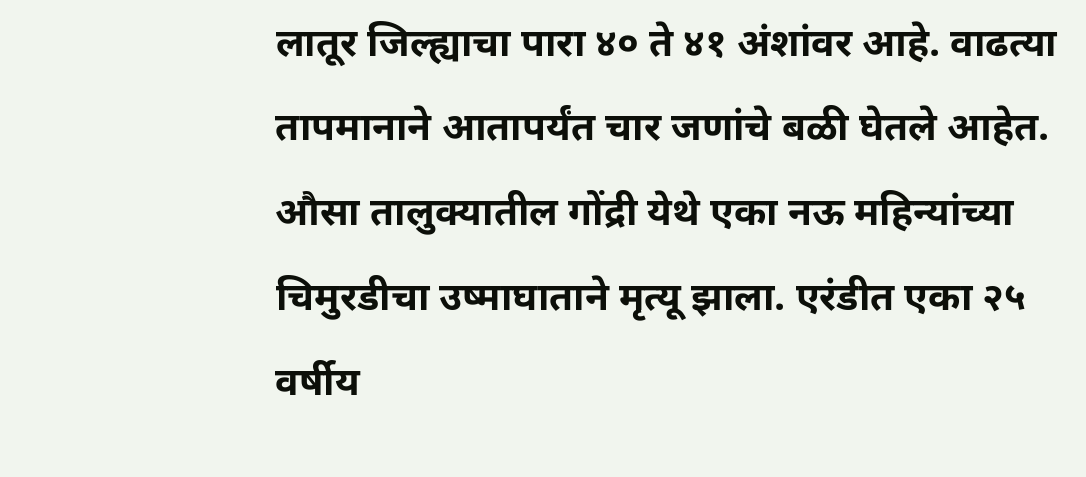लातूर जिल्ह्याचा पारा ४० ते ४१ अंशांवर आहे. वाढत्या तापमानाने आतापर्यंत चार जणांचे बळी घेतले आहेत. औसा तालुक्यातील गोंद्री येथे एका नऊ महिन्यांच्या चिमुरडीचा उष्माघाताने मृत्यू झाला. एरंडीत एका २५ वर्षीय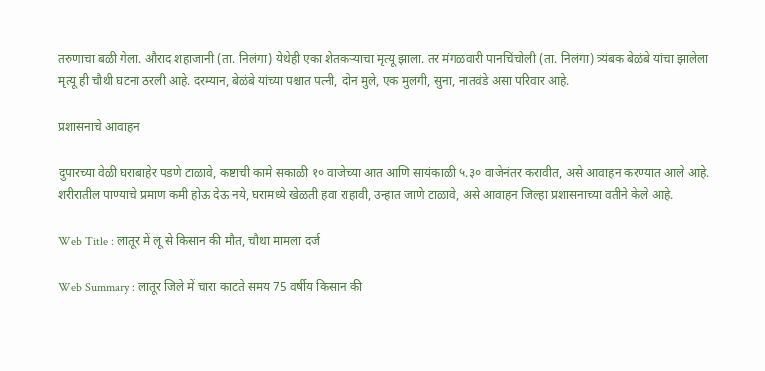तरुणाचा बळी गेला. औराद शहाजानी (ता. निलंगा) येथेही एका शेतकऱ्याचा मृत्यू झाला. तर मंगळवारी पानचिंचोली (ता. निलंगा) त्र्यंबक बेळंबे यांचा झालेला मृत्यू ही चौथी घटना ठरली आहे. दरम्यान, बेळंबे यांच्या पश्चात पत्नी, दोन मुले, एक मुलगी, सुना, नातवंडे असा परिवार आहे.

प्रशासनाचे आवाहन

दुपारच्या वेळी घराबाहेर पडणे टाळावे, कष्टाची कामे सकाळी १० वाजेच्या आत आणि सायंकाळी ५.३० वाजेनंतर करावीत, असे आवाहन करण्यात आले आहे. शरीरातील पाण्याचे प्रमाण कमी होऊ देऊ नये, घरामध्ये खेळती हवा राहावी, उन्हात जाणे टाळावे, असे आवाहन जिल्हा प्रशासनाच्या वतीने केले आहे.

Web Title : लातूर में लू से किसान की मौत, चौथा मामला दर्ज

Web Summary : लातूर जिले में चारा काटते समय 75 वर्षीय किसान की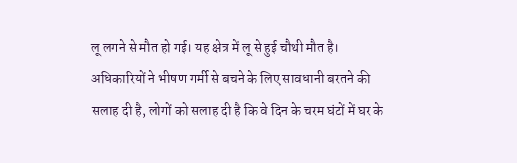लू लगने से मौत हो गई। यह क्षेत्र में लू से हुई चौथी मौत है। अधिकारियों ने भीषण गर्मी से बचने के लिए सावधानी बरतने की सलाह दी है, लोगों को सलाह दी है कि वे दिन के चरम घंटों में घर के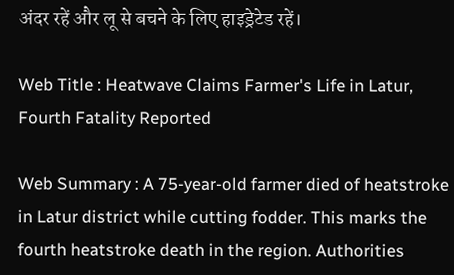अंदर रहें और लू से बचने के लिए हाइड्रेटेड रहें।

Web Title : Heatwave Claims Farmer's Life in Latur, Fourth Fatality Reported

Web Summary : A 75-year-old farmer died of heatstroke in Latur district while cutting fodder. This marks the fourth heatstroke death in the region. Authorities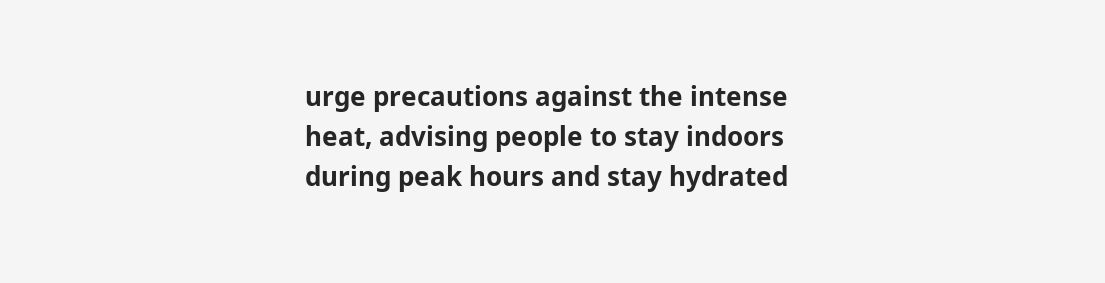urge precautions against the intense heat, advising people to stay indoors during peak hours and stay hydrated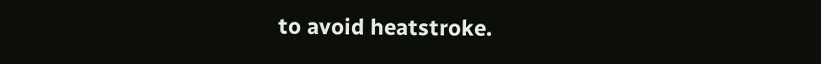to avoid heatstroke.